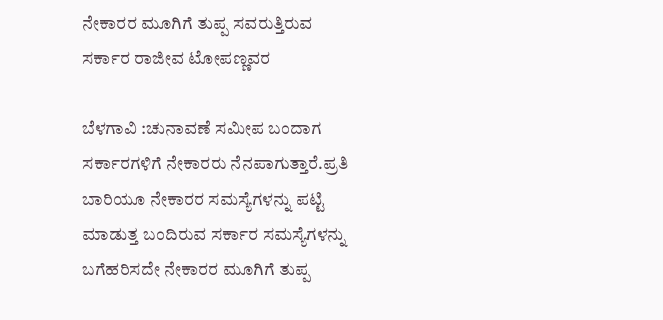ನೇಕಾರರ ಮೂಗಿಗೆ ತುಪ್ಪ ಸವರುತ್ತಿರುವ ಸರ್ಕಾರ ರಾಜೀವ ಟೋಪಣ್ಣವರ

ಬೆಳಗಾವಿ :ಚುನಾವಣೆ ಸಮೀಪ ಬಂದಾಗ ಸರ್ಕಾರಗಳಿಗೆ ನೇಕಾರರು ನೆನಪಾಗುತ್ತಾರೆ.ಪ್ರತಿ ಬಾರಿಯೂ ನೇಕಾರರ ಸಮಸ್ಯೆಗಳನ್ನು ಪಟ್ಟಿ ಮಾಡುತ್ತ ಬಂದಿರುವ ಸರ್ಕಾರ ಸಮಸ್ಯೆಗಳನ್ನು ಬಗೆಹರಿಸದೇ ನೇಕಾರರ ಮೂಗಿಗೆ ತುಪ್ಪ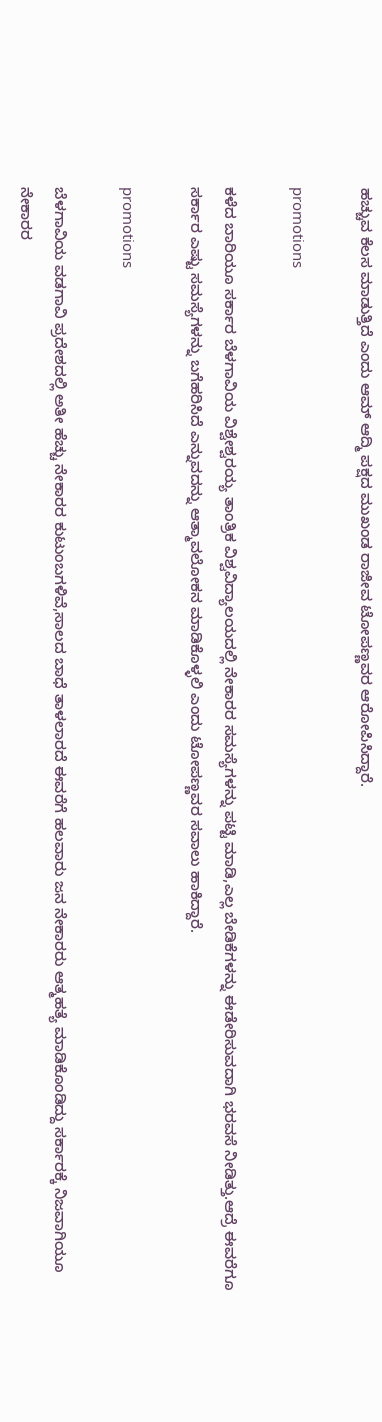ಹಚ್ಚುವ ಕೆಲಸ ಮಾಡುತ್ತಿದೆ ಎಂದು ಆಮ್ ಆದ್ಮಿ ಪಕ್ಷದ ಮುಖಂಡ ರಾಜೀವ ಟೋಪಣ್ಣವರ ಆರೋಪಿಸಿದ್ದಾರೆ.

promotions

ಕಳೆದ ಬಾರಿಯೂ ಸರ್ಕಾರ ಬೆಳಗಾವಿಯ ವಿಶ್ವೇಶ್ವರಯ್ಯ ತಾಂತ್ರಿಕ ವಿಶ್ವವಿದ್ಯಾಲಯದಲ್ಲಿ ನೇಕಾರರ ಸಮಸ್ಯೆಗಳನ್ನು ಪಟ್ಟಿ ಮಾಡಿ,ಎಲ್ಲ ಬೇಡಿಕೆಗಳನ್ನು ಈಡೇರಿಸುವದಾಗಿ ಭರವಸೆ ನೀಡಿತ್ತು.ಆದ್ರೆ ಈವರೆಗೂ ಸರ್ಕಾರ ಎಷ್ಟು ಸಮಸ್ಯೆಗಳನ್ನು ಬಗೆಹರಿಸಿದೆ ಎನ್ನುವದನ್ನು ಆತ್ಮಾವಲೋಕನ ಮಾಡಿಕೊಳ್ಳಲಿ ಎಂದು ಟೋಪಣ್ಣವರ ಸವಾಲು ಹಾಕಿದ್ದಾರೆ.

promotions

ಬೆಳಗಾವಿಯ ವಡಗಾವಿ ಪ್ರದೇಶದಲ್ಲಿ ಅತೀ ಹೆಚ್ಚು ನೇಕಾರರ ಕುಟುಂಬಗಳಿವೆ,ಸಾಲದ ಬಾಧೆ ತಾಳಲಾರದೆ ಈವರೆಗೆ ಹಲವಾರು ಜನ ನೇಕಾರರು ಆತ್ಮಹತ್ಯೆ ಮಾಡಿಕೊಂಡಿದ್ದು ಸರ್ಕಾರಕ್ಕೆ ನಿಜವಾಗಿಯೂ ನೇಕಾರರ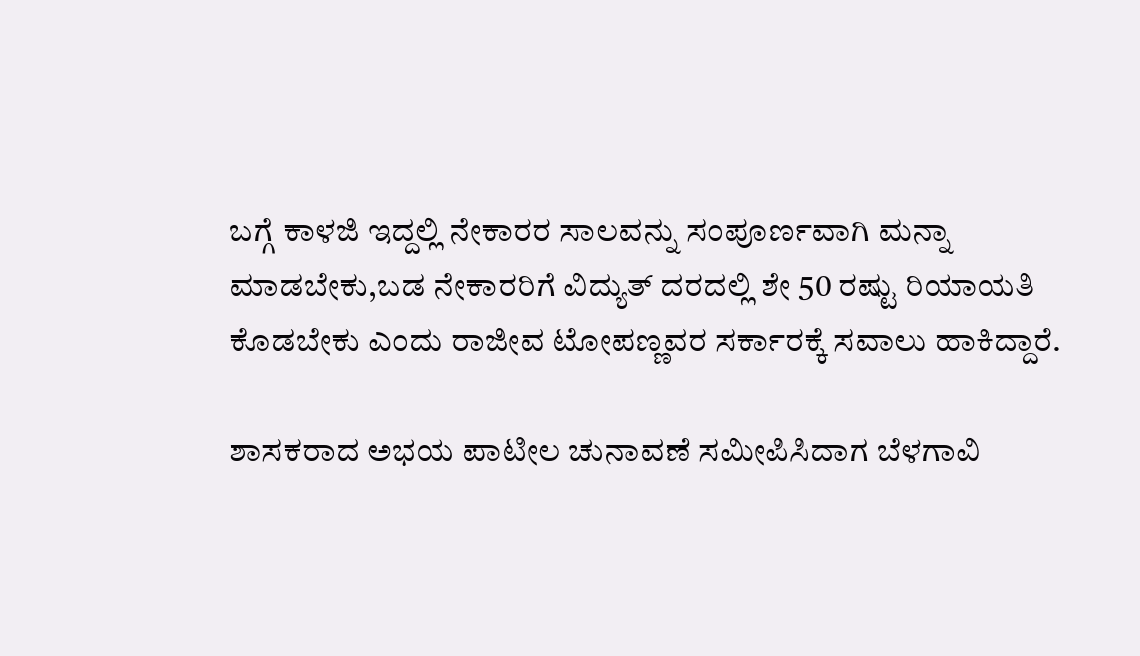ಬಗ್ಗೆ ಕಾಳಜಿ ಇದ್ದಲ್ಲಿ ನೇಕಾರರ ಸಾಲವನ್ನು ಸಂಪೂರ್ಣವಾಗಿ ಮನ್ನಾ ಮಾಡಬೇಕು,ಬಡ ನೇಕಾರರಿಗೆ ವಿದ್ಯುತ್ ದರದಲ್ಲಿ ಶೇ 50 ರಷ್ಟು ರಿಯಾಯತಿ ಕೊಡಬೇಕು ಎಂದು ರಾಜೀವ ಟೋಪಣ್ಣವರ ಸರ್ಕಾರಕ್ಕೆ ಸವಾಲು ಹಾಕಿದ್ದಾರೆ.

ಶಾಸಕರಾದ ಅಭಯ ಪಾಟೀಲ ಚುನಾವಣೆ ಸಮೀಪಿಸಿದಾಗ ಬೆಳಗಾವಿ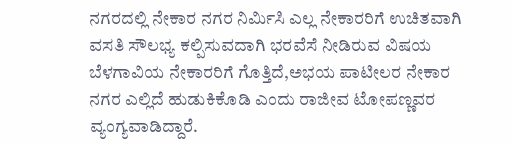ನಗರದಲ್ಲಿ ನೇಕಾರ ನಗರ ನಿರ್ಮಿಸಿ ಎಲ್ಲ ನೇಕಾರರಿಗೆ ಉಚಿತವಾಗಿ ವಸತಿ ಸೌಲಭ್ಯ ಕಲ್ಪಿಸುವದಾಗಿ ಭರವೆಸೆ ನೀಡಿರುವ ವಿಷಯ ಬೆಳಗಾವಿಯ ನೇಕಾರರಿಗೆ ಗೊತ್ತಿದೆ,ಅಭಯ ಪಾಟೀಲರ ನೇಕಾರ ನಗರ ಎಲ್ಲಿದೆ ಹುಡುಕಿಕೊಡಿ ಎಂದು ರಾಜೀವ ಟೋಪಣ್ಣವರ ವ್ಯಂಗ್ಯವಾಡಿದ್ದಾರೆ.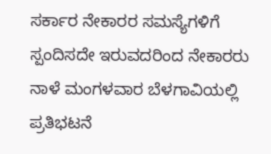ಸರ್ಕಾರ ನೇಕಾರರ ಸಮಸ್ಯೆಗಳಿಗೆ ಸ್ಪಂದಿಸದೇ ಇರುವದರಿಂದ ನೇಕಾರರು ನಾಳೆ ಮಂಗಳವಾರ ಬೆಳಗಾವಿಯಲ್ಲಿ ಪ್ರತಿಭಟನೆ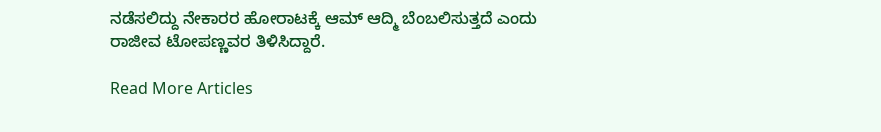ನಡೆಸಲಿದ್ದು ನೇಕಾರರ ಹೋರಾಟಕ್ಕೆ ಆಮ್ ಆದ್ಮಿ ಬೆಂಬಲಿಸುತ್ತದೆ ಎಂದು ರಾಜೀವ ಟೋಪಣ್ಣವರ ತಿಳಿಸಿದ್ದಾರೆ.

Read More Articles